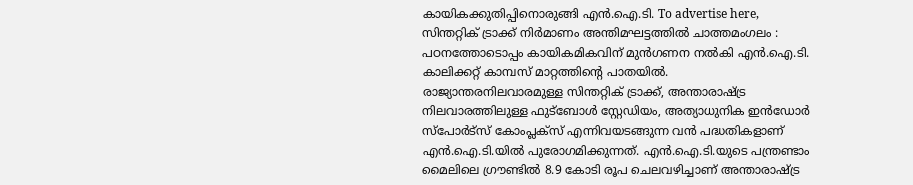കായികക്കുതിപ്പിനൊരുങ്ങി എൻ.ഐ.ടി. To advertise here, സിന്തറ്റിക് ട്രാക്ക് നിർമാണം അന്തിമഘട്ടത്തിൽ ചാത്തമംഗലം : പഠനത്തോടൊപ്പം കായികമികവിന് മുൻഗണന നൽകി എൻ.ഐ.ടി. കാലിക്കറ്റ് കാമ്പസ് മാറ്റത്തിന്റെ പാതയിൽ. രാജ്യാന്തരനിലവാരമുള്ള സിന്തറ്റിക് ട്രാക്ക്, അന്താരാഷ്ട്ര നിലവാരത്തിലുള്ള ഫുട്ബോൾ സ്റ്റേഡിയം, അത്യാധുനിക ഇൻഡോർ സ്പോർട്സ് കോംപ്ലക്സ് എന്നിവയടങ്ങുന്ന വൻ പദ്ധതികളാണ് എൻ.ഐ.ടി.യിൽ പുരോഗമിക്കുന്നത്. എൻ.ഐ.ടി.യുടെ പന്ത്രണ്ടാം മൈലിലെ ഗ്രൗണ്ടിൽ 8.9 കോടി രൂപ ചെലവഴിച്ചാണ് അന്താരാഷ്ട്ര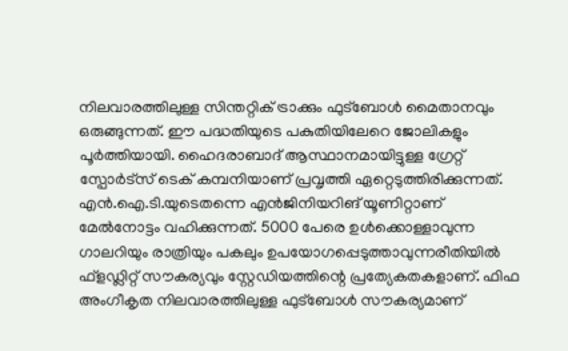നിലവാരത്തിലുള്ള സിന്തറ്റിക് ട്രാക്കും ഫുട്ബോൾ മൈതാനവും ഒരുങ്ങുന്നത്. ഈ പദ്ധതിയുടെ പകുതിയിലേറെ ജോലികളും പൂർത്തിയായി. ഹൈദരാബാദ് ആസ്ഥാനമായിട്ടുള്ള ഗ്രേറ്റ് സ്പോർട്സ് ടെക് കമ്പനിയാണ് പ്രവൃത്തി ഏറ്റെടുത്തിരിക്കുന്നത്. എൻ.ഐ.ടി.യുടെതന്നെ എൻജിനിയറിങ് യൂണിറ്റാണ് മേൽനോട്ടം വഹിക്കുന്നത്. 5000 പേരെ ഉൾക്കൊള്ളാവുന്ന ഗാലറിയും രാത്രിയും പകലും ഉപയോഗപ്പെടുത്താവുന്നരീതിയിൽ ഫ്ളഡ്ലിറ്റ് സൗകര്യവും സ്റ്റേഡിയത്തിന്റെ പ്രത്യേകതകളാണ്. ഫിഫ അംഗീകൃത നിലവാരത്തിലുള്ള ഫുട്ബോൾ സൗകര്യമാണ്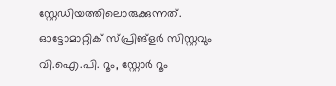സ്റ്റേഡിയത്തിലൊരുക്കുന്നത്. ഓട്ടോമാറ്റിക് സ്പ്രിങ്ളർ സിസ്റ്റവും വി.ഐ.പി. റൂം, സ്റ്റോർ റൂം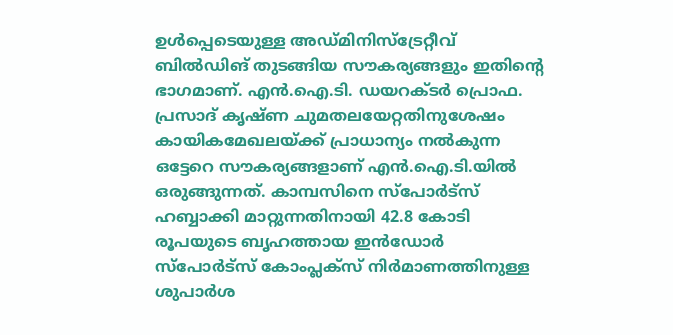ഉൾപ്പെടെയുള്ള അഡ്മിനിസ്ട്രേറ്റീവ് ബിൽഡിങ് തുടങ്ങിയ സൗകര്യങ്ങളും ഇതിന്റെ ഭാഗമാണ്. എൻ.ഐ.ടി. ഡയറക്ടർ പ്രൊഫ. പ്രസാദ് കൃഷ്ണ ചുമതലയേറ്റതിനുശേഷം കായികമേഖലയ്ക്ക് പ്രാധാന്യം നൽകുന്ന ഒട്ടേറെ സൗകര്യങ്ങളാണ് എൻ.ഐ.ടി.യിൽ ഒരുങ്ങുന്നത്. കാമ്പസിനെ സ്പോർട്സ് ഹബ്ബാക്കി മാറ്റുന്നതിനായി 42.8 കോടി രൂപയുടെ ബൃഹത്തായ ഇൻഡോർ സ്പോർട്സ് കോംപ്ലക്സ് നിർമാണത്തിനുള്ള ശുപാർശ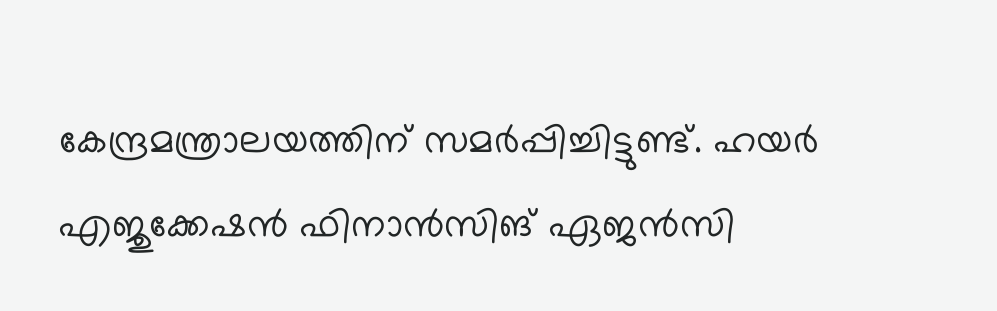കേന്ദ്രമന്ത്രാലയത്തിന് സമർപ്പിച്ചിട്ടുണ്ട്. ഹയർ എജുക്കേഷൻ ഫിനാൻസിങ് ഏജൻസി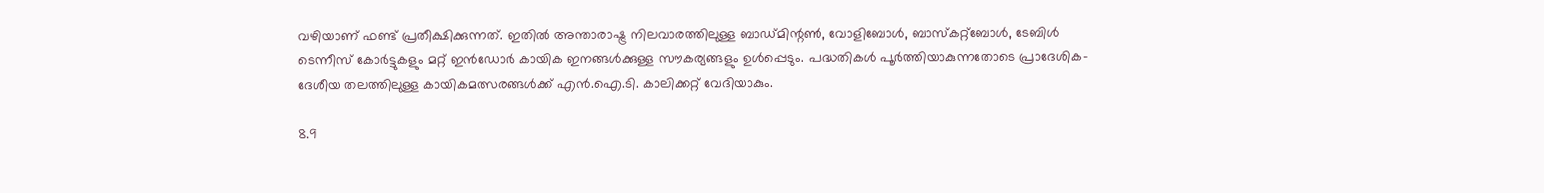വഴിയാണ് ഫണ്ട് പ്രതീക്ഷിക്കുന്നത്. ഇതിൽ അന്താരാഷ്ട്ര നിലവാരത്തിലുള്ള ബാഡ്മിന്റൺ, വോളിബോൾ, ബാസ്കറ്റ്ബോൾ, ടേബിൾ ടെന്നീസ് കോർട്ടുകളും മറ്റ് ഇൻഡോർ കായിക ഇനങ്ങൾക്കുള്ള സൗകര്യങ്ങളും ഉൾപ്പെടും. പദ്ധതികൾ പൂർത്തിയാകുന്നതോടെ പ്രാദേശിക-ദേശീയ തലത്തിലുള്ള കായികമത്സരങ്ങൾക്ക് എൻ.ഐ.ടി. കാലിക്കറ്റ് വേദിയാകും.

8.9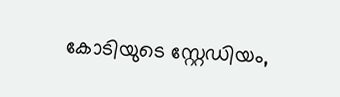കോടിയുടെ സ്റ്റേഡിയം,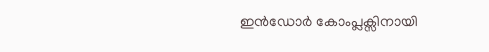ഇൻഡോർ കോംപ്ലക്സിനായി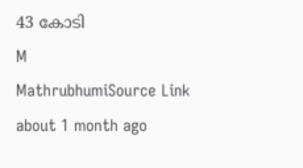43 കോടി
M
MathrubhumiSource Link
about 1 month ago